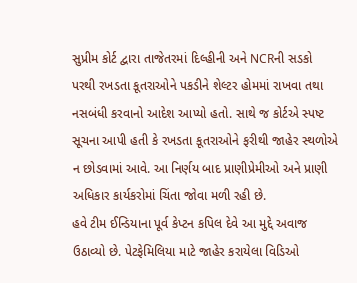સુપ્રીમ કોર્ટ દ્વારા તાજેતરમાં દિલ્હીની અને NCRની સડકો પરથી રખડતા કૂતરાઓને પકડીને શેલ્ટર હોમમાં રાખવા તથા નસબંધી કરવાનો આદેશ આપ્યો હતો. સાથે જ કોર્ટએ સ્પષ્ટ સૂચના આપી હતી કે રખડતા કૂતરાઓને ફરીથી જાહેર સ્થળોએ ન છોડવામાં આવે. આ નિર્ણય બાદ પ્રાણીપ્રેમીઓ અને પ્રાણી અધિકાર કાર્યકરોમાં ચિંતા જોવા મળી રહી છે.
હવે ટીમ ઈન્ડિયાના પૂર્વ કેપ્ટન કપિલ દેવે આ મુદ્દે અવાજ ઉઠાવ્યો છે. પેટફેમિલિયા માટે જાહેર કરાયેલા વિડિઓ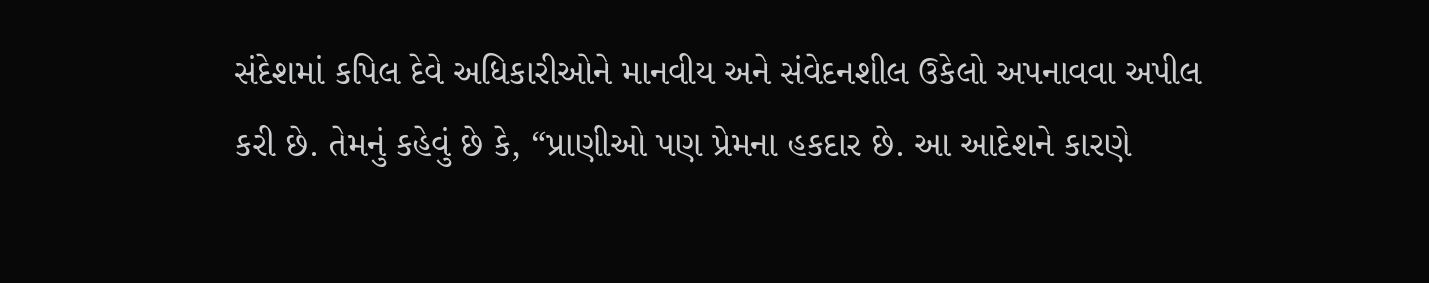સંદેશમાં કપિલ દેવે અધિકારીઓને માનવીય અને સંવેદનશીલ ઉકેલો અપનાવવા અપીલ કરી છે. તેમનું કહેવું છે કે, “પ્રાણીઓ પણ પ્રેમના હકદાર છે. આ આદેશને કારણે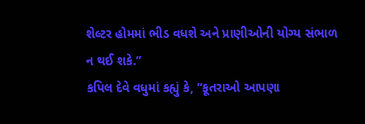શેલ્ટર હોમમાં ભીડ વધશે અને પ્રાણીઓની યોગ્ય સંભાળ ન થઈ શકે.”
કપિલ દેવે વધુમાં કહ્યું કે, “કૂતરાઓ આપણા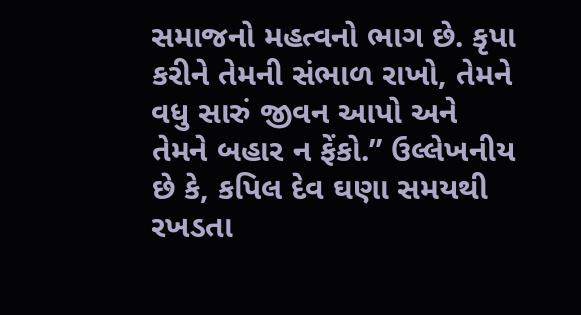સમાજનો મહત્વનો ભાગ છે. કૃપા કરીને તેમની સંભાળ રાખો, તેમને વધુ સારું જીવન આપો અને તેમને બહાર ન ફેંકો.” ઉલ્લેખનીય છે કે, કપિલ દેવ ઘણા સમયથી રખડતા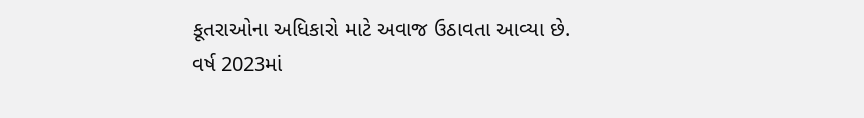કૂતરાઓના અધિકારો માટે અવાજ ઉઠાવતા આવ્યા છે.
વર્ષ 2023માં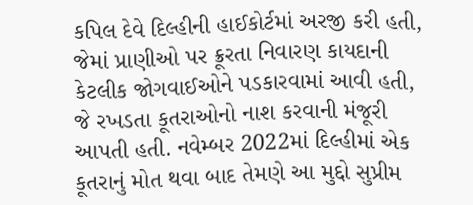કપિલ દેવે દિલ્હીની હાઈકોર્ટમાં અરજી કરી હતી, જેમાં પ્રાણીઓ પર ક્રૂરતા નિવારણ કાયદાની કેટલીક જોગવાઈઓને પડકારવામાં આવી હતી, જે રખડતા કૂતરાઓનો નાશ કરવાની મંજૂરી આપતી હતી. નવેમ્બર 2022માં દિલ્હીમાં એક કૂતરાનું મોત થવા બાદ તેમણે આ મુદ્દો સુપ્રીમ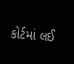કોર્ટમાં લઈ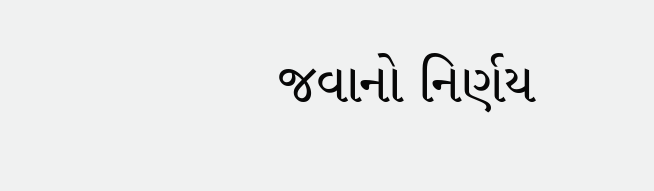જવાનો નિર્ણય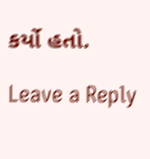કર્યો હતો.

Leave a Reply